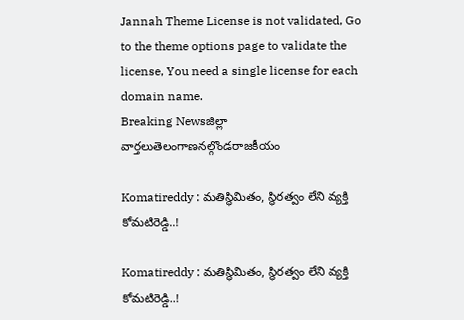Jannah Theme License is not validated, Go to the theme options page to validate the license, You need a single license for each domain name.
Breaking Newsజిల్లా వార్తలుతెలంగాణనల్గొండరాజకీయం

Komatireddy : మతిస్థిమితం, స్థిరత్వం లేని వ్యక్తి కోమటిరెడ్డి..!

Komatireddy : మతిస్థిమితం, స్థిరత్వం లేని వ్యక్తి కోమటిరెడ్డి..!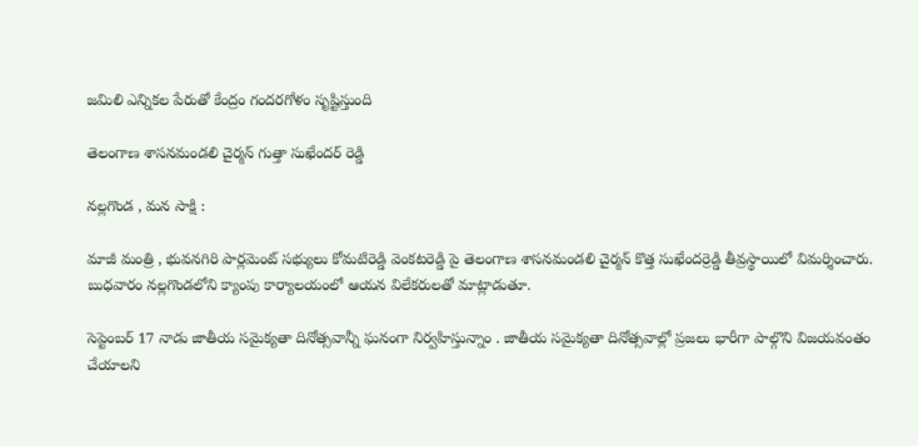జమిలి ఎన్నికల పేరుతో కేంద్రం గందరగోళం సృష్టిస్తుంది

తెలంగాణ శాసనమండలి చైర్మన్ గుత్తా సుఖేందర్ రెడ్డి

నల్లగొండ , మన సాక్షి :

మాజీ మంత్రి , భువనగిరి పార్లమెంట్ సభ్యులు కోమటిరెడ్డి వెంకటరెడ్డి పై తెలంగాణ శాసనమండలి చైర్మన్ కొత్త సుఖేందర్రెడ్డి తీవ్రస్థాయిలో విమర్శించారు. బుధవారం నల్లగొండలోని క్యాంపు కార్యాలయంలో ఆయన విలేకరులతో మాట్లాడుతూ.

సెప్టెంబర్ 17 నాడు జాతీయ సమైక్యతా దినోత్సవాన్నీ ఘనంగా నిర్వహిస్తున్నాం . జాతీయ సమైక్యతా దినోత్సవాల్లో ప్రజలు భారీగా పాల్గొని విజయవంతం చేయాలని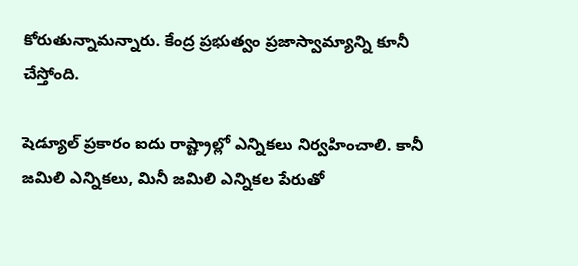కోరుతున్నామన్నారు. కేంద్ర ప్రభుత్వం ప్రజాస్వామ్యాన్ని కూనీ చేస్తోంది.

షెడ్యూల్ ప్రకారం ఐదు రాష్ట్రాల్లో ఎన్నికలు నిర్వహించాలి. కానీ జమిలి ఎన్నికలు, మినీ జమిలి ఎన్నికల పేరుతో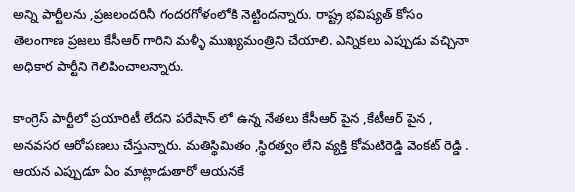అన్ని పార్టీలను ,ప్రజలందరినీ గందరగోళంలోకి నెట్టిందన్నారు. రాష్ట్ర భవిష్యత్ కోసం తెలంగాణ ప్రజలు కేసీఆర్ గారిని మళ్ళీ ముఖ్యమంత్రిని చేయాలి. ఎన్నికలు ఎప్పుడు వచ్చినా అధికార పార్టీని గెలిపించాలన్నారు.

కాంగ్రెస్ పార్టీలో ప్రయారిటీ లేదని పరేషాన్ లో ఉన్న నేతలు కేసీఆర్ పైన ,కేటీఆర్ పైన , అనవసర ఆరోపణలు చేస్తున్నారు. మతిస్థిమితం ,స్థిరత్వం లేని వ్యక్తి కోమటిరెడ్డి వెంకట్ రెడ్డి . ఆయన ఎప్పుడూ ఏం మాట్లాడుతారో ఆయనకే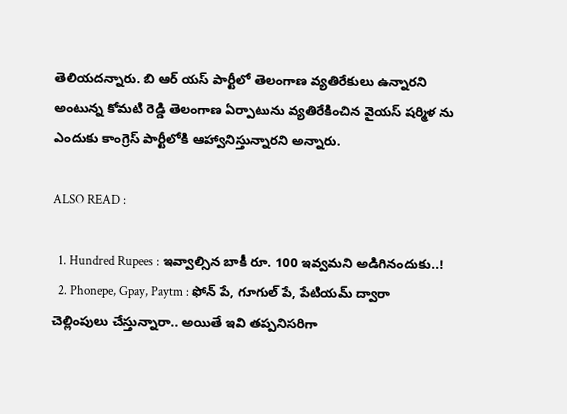తెలియదన్నారు. బి ఆర్ యస్ పార్టీలో తెలంగాణ వ్యతిరేకులు ఉన్నారని అంటున్న కోమటి రెడ్డి తెలంగాణ ఏర్పాటును వ్యతిరేకించిన వైయస్ షర్మిళ ను ఎందుకు కాంగ్రెస్ పార్టీలోకి ఆహ్వానిస్తున్నారని అన్నారు.

ALSO READ :

  1. Hundred Rupees : ఇవ్వాల్సిన బాకీ రూ. 100 ఇవ్వమని అడిగినందుకు..!
  2. Phonepe, Gpay, Paytm : ఫోన్ పే, గూగుల్ పే, పేటియమ్ ద్వారా చెల్లింపులు చేస్తున్నారా.. అయితే ఇవి తప్పనిసరిగా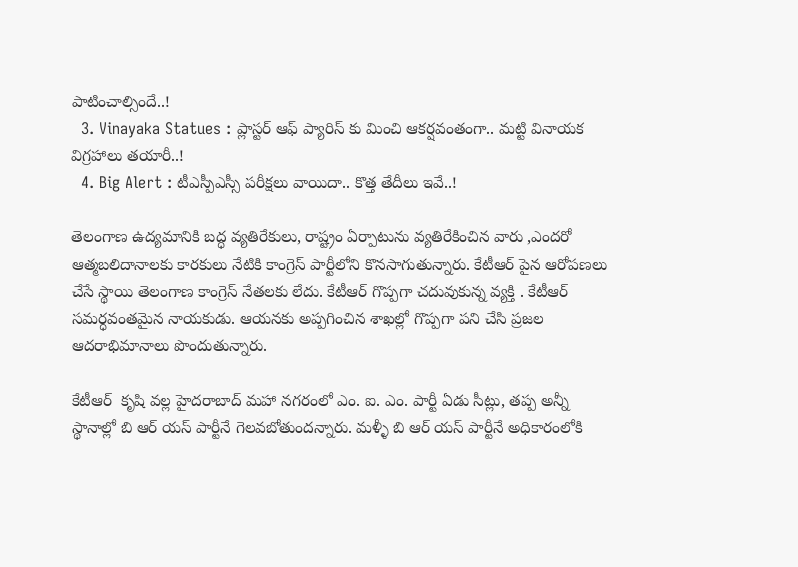పాటించాల్సిందే..!
  3. Vinayaka Statues : ప్లాస్టర్ ఆఫ్ ప్యారిస్ కు మించి ఆకర్షవంతంగా.. మట్టి వినాయక విగ్రహాలు తయారీ..!
  4. Big Alert : టీఎస్పీఎస్సీ పరీక్షలు వాయిదా.. కొత్త తేదీలు ఇవే..!

తెలంగాణ ఉద్యమానికి బద్ధ వ్యతిరేకులు, రాష్ట్రం ఏర్పాటును వ్యతిరేకించిన వారు ,ఎందరో ఆత్మబలిదానాలకు కారకులు నేటికి కాంగ్రెస్ పార్టీలోని కొనసాగుతున్నారు. కేటీఆర్ పైన ఆరోపణలు చేసే స్థాయి తెలంగాణ కాంగ్రెస్ నేతలకు లేదు. కేటీఆర్ గొప్పగా చదువుకున్న వ్యక్తి . కేటీఆర్ సమర్ధవంతమైన నాయకుడు. ఆయనకు అప్పగించిన శాఖల్లో గొప్పగా పని చేసి ప్రజల ఆదరాభిమానాలు పొందుతున్నారు.

కేటీఆర్  కృషి వల్ల హైదరాబాద్ మహా నగరంలో ఎం. ఐ. ఎం. పార్టీ ఏడు సీట్లు, తప్ప అన్నీ స్థానాల్లో బి ఆర్ యస్ పార్టీనే గెలవబోతుందన్నారు. మళ్ళీ బి ఆర్ యస్ పార్టీనే అధికారంలోకి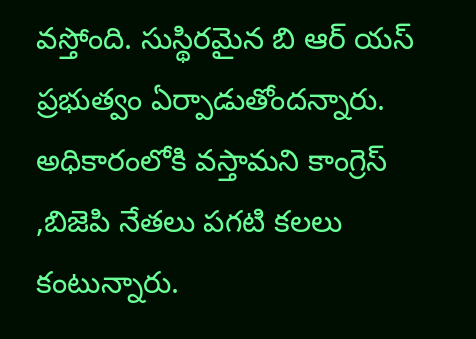వస్తోంది. సుస్థిరమైన బి ఆర్ యస్ ప్రభుత్వం ఏర్పాడుతోందన్నారు. అధికారంలోకి వస్తామని కాంగ్రెస్ ,బిజెపి నేతలు పగటి కలలు కంటున్నారు.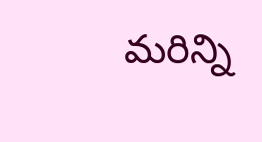మరిన్ని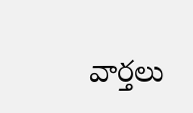వార్తలు